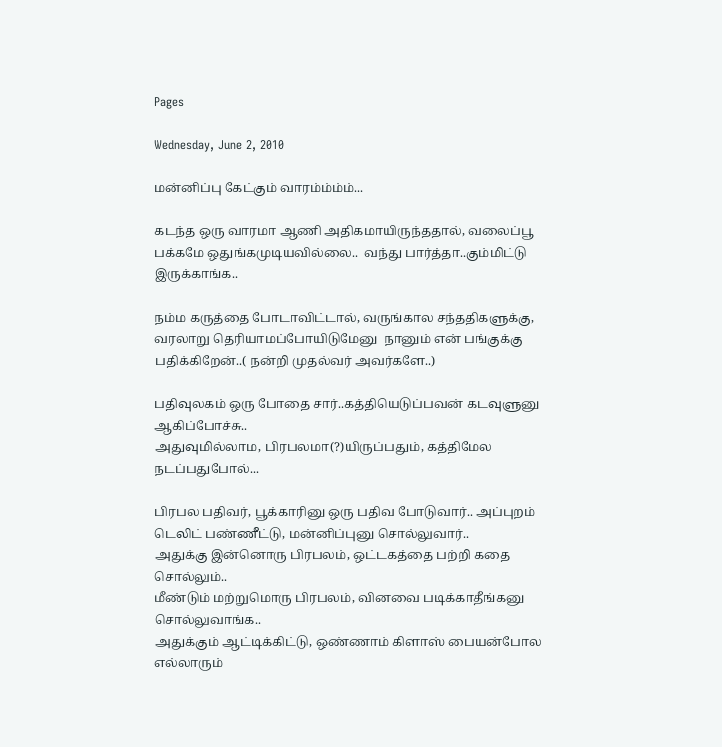Pages

Wednesday, June 2, 2010

மன்னிப்பு கேட்கும் வாரம்ம்ம்ம்...

கடந்த ஒரு வாரமா ஆணி அதிகமாயிருந்ததால், வலைப்பூ பக்கமே ஒதுங்கமுடியவில்லை..  வந்து பார்த்தா..கும்மிட்டு இருக்காங்க..

நம்ம கருத்தை போடாவிட்டால், வருங்கால சந்ததிகளுக்கு,  வரலாறு தெரியாமப்போயிடுமேனு  நானும் என் பங்குக்கு பதிக்கிறேன்..( நன்றி முதல்வர் அவர்களே..)

பதிவுலகம் ஒரு போதை சார்..கத்தியெடுப்பவன் கடவுளுனு ஆகிப்போச்சு..
அதுவுமில்லாம, பிரபலமா(?)யிருப்பதும், கத்திமேல நடப்பதுபோல்...

பிரபல பதிவர், பூக்காரினு ஒரு பதிவ போடுவார்.. அப்புறம் டெலிட் பண்ணீட்டு, மன்னிப்புனு சொல்லுவார்..
அதுக்கு இன்னொரு பிரபலம், ஒட்டகத்தை பற்றி கதை சொல்லும்..
மீண்டும் மற்றுமொரு பிரபலம், வினவை படிக்காதீங்கனு சொல்லுவாங்க..
அதுக்கும் ஆட்டிக்கிட்டு, ஒண்ணாம் கிளாஸ் பையன்போல எல்லாரும்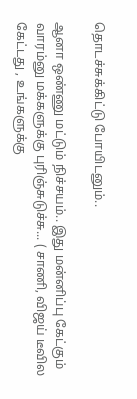தொடச்சுக்கிட்டு போயிடனும்..

ஆனா ஒண்ணு மட்டும் நிச்சயம்.. இது மன்னிப்பு கேட்கும் வாரம்னு மக்களுக்கு புரிஞ்சுடுச்சு... ( சாணி, விஜய் டீவில கேட்டது , உங்களுக்கு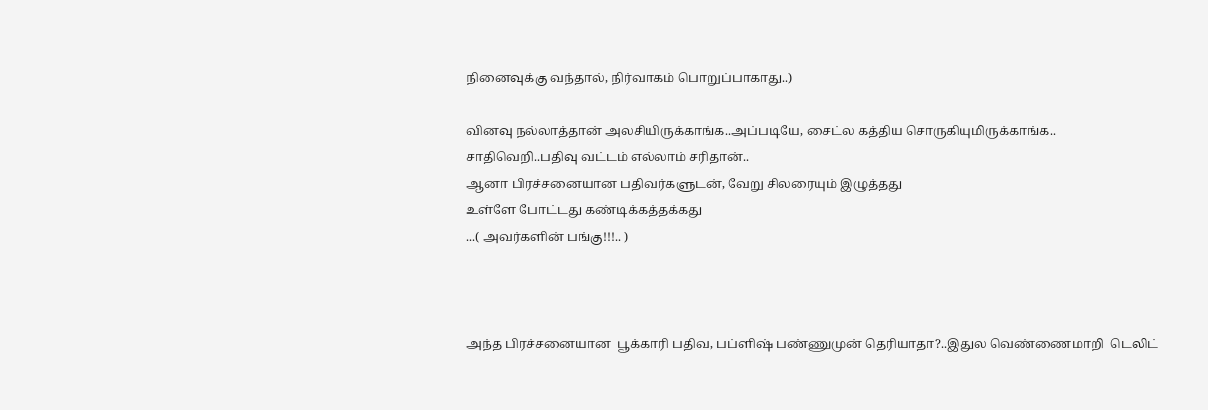நினைவுக்கு வந்தால், நிர்வாகம் பொறுப்பாகாது..)

வினவு நல்லாத்தான் அலசியிருக்காங்க..அப்படியே, சைட்ல கத்திய சொருகியுமிருக்காங்க..
சாதிவெறி..பதிவு வட்டம் எல்லாம் சரிதான்..
ஆனா பிரச்சனையான பதிவர்களுடன், வேறு சிலரையும் இழுத்தது
உள்ளே போட்டது கண்டிக்கத்தக்கது
...( அவர்களின் பங்கு!!!.. )



அந்த பிரச்சனையான  பூக்காரி பதிவ, பப்ளிஷ் பண்ணுமுன் தெரியாதா?..இதுல வெண்ணைமாறி  டெலிட்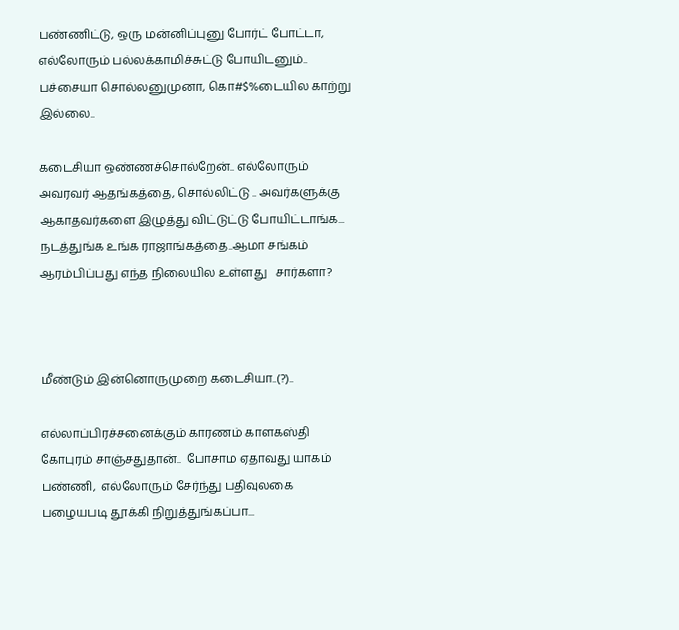பண்ணிட்டு, ஒரு மன்னிப்புனு போர்ட் போட்டா, எல்லோரும் பல்லக்காமிச்சுட்டு போயிடனும்..
பச்சையா சொல்லனுமுனா, கொ#$%டையில காற்று இல்லை..

கடைசியா ஒண்ணச்சொல்றேன்.. எல்லோரும் அவரவர் ஆதங்கத்தை, சொல்லிட்டு .. அவர்களுக்கு ஆகாதவர்களை இழுத்து விட்டுட்டு போயிட்டாங்க...
நடத்துங்க உங்க ராஜாங்கத்தை..ஆமா சங்கம் ஆரம்பிப்பது எந்த நிலையில உள்ளது   சார்களா?



மீண்டும் இன்னொருமுறை கடைசியா..(?)..

எல்லாப்பிரச்சனைக்கும் காரணம் காளகஸ்தி கோபுரம் சாஞ்சதுதான்..  போசாம ஏதாவது யாகம் பண்ணி,  எல்லோரும் சேர்ந்து பதிவுலகை பழையபடி தூக்கி நிறுத்துங்கப்பா...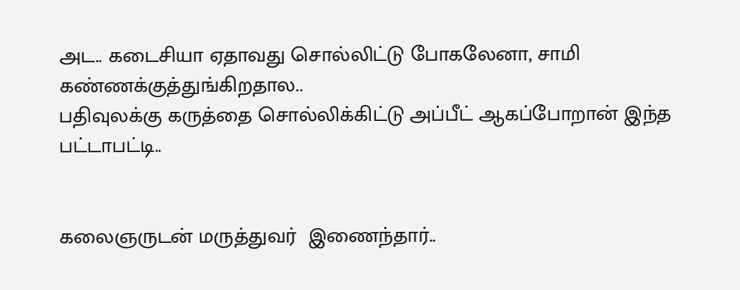அட.. கடைசியா ஏதாவது சொல்லிட்டு போகலேனா, சாமி கண்ணக்குத்துங்கிறதால..
பதிவுலக்கு கருத்தை சொல்லிக்கிட்டு அப்பீட் ஆகப்போறான் இந்த பட்டாபட்டி..


கலைஞருடன் மருத்துவர்  இணைந்தார்..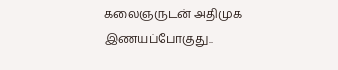கலைஞருடன் அதிமுக இணயப்போகுது..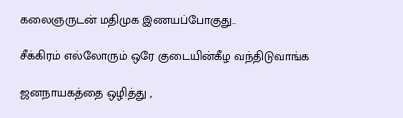கலைஞருடன் மதிமுக இணயப்போகுது..

சீக்கிரம் எல்லோரும் ஒரே குடையின்கீழ வந்திடுவாங்க

ஜனநாயகத்தை ஒழித்து ,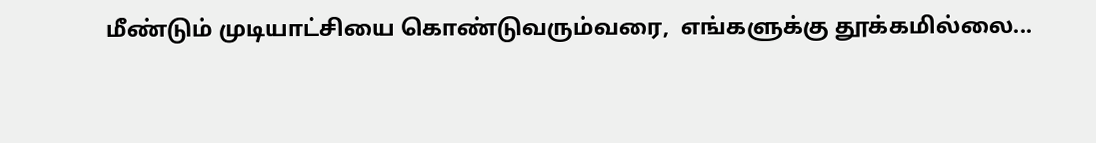மீண்டும் முடியாட்சியை கொண்டுவரும்வரை,  எங்களுக்கு தூக்கமில்லை...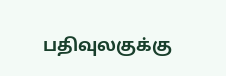பதிவுலகுக்கு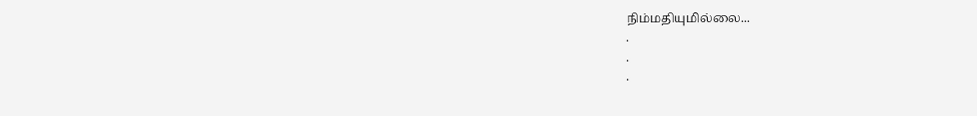நிம்மதியுமில்லை...
.
.
.